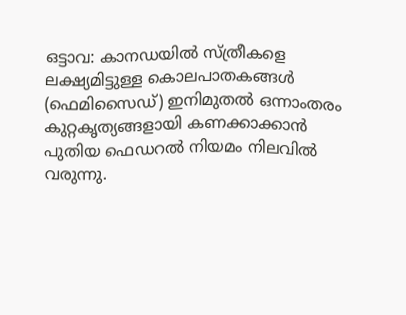ഒട്ടാവ: കാനഡയിൽ സ്ത്രീകളെ ലക്ഷ്യമിട്ടുള്ള കൊലപാതകങ്ങൾ (ഫെമിസൈഡ്) ഇനിമുതൽ ഒന്നാംതരം കുറ്റകൃത്യങ്ങളായി കണക്കാക്കാൻ പുതിയ ഫെഡറൽ നിയമം നിലവിൽ വരുന്നു.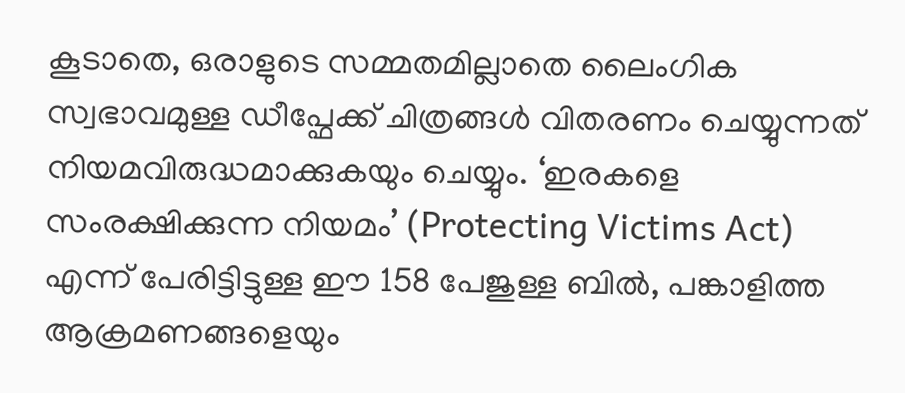കൂടാതെ, ഒരാളുടെ സമ്മതമില്ലാതെ ലൈംഗിക സ്വഭാവമുള്ള ഡീപ്ഫേക്ക് ചിത്രങ്ങൾ വിതരണം ചെയ്യുന്നത് നിയമവിരുദ്ധമാക്കുകയും ചെയ്യും. ‘ഇരകളെ സംരക്ഷിക്കുന്ന നിയമം’ (Protecting Victims Act) എന്ന് പേരിട്ടിട്ടുള്ള ഈ 158 പേജുള്ള ബിൽ, പങ്കാളിത്ത ആക്രമണങ്ങളെയും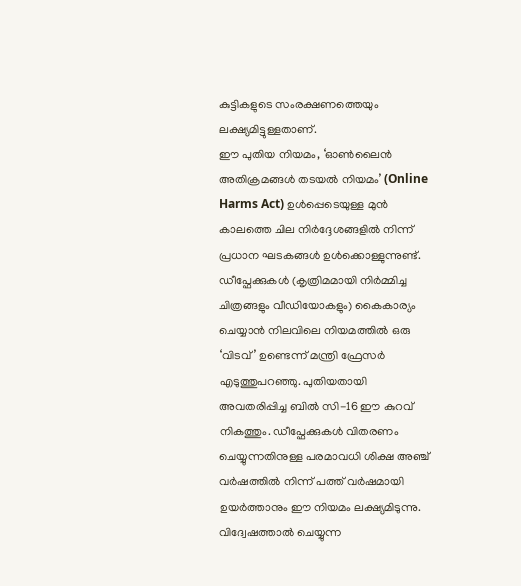കുട്ടികളുടെ സംരക്ഷണത്തെയും ലക്ഷ്യമിട്ടുള്ളതാണ്.
ഈ പുതിയ നിയമം, ‘ഓൺലൈൻ അതിക്രമങ്ങൾ തടയൽ നിയമം’ (Online Harms Act) ഉൾപ്പെടെയുള്ള മുൻ കാലത്തെ ചില നിർദ്ദേശങ്ങളിൽ നിന്ന് പ്രധാന ഘടകങ്ങൾ ഉൾക്കൊള്ളുന്നുണ്ട്. ഡീപ്ഫേക്കുകൾ (കൃത്രിമമായി നിർമ്മിച്ച ചിത്രങ്ങളും വീഡിയോകളും) കൈകാര്യം ചെയ്യാൻ നിലവിലെ നിയമത്തിൽ ഒരു ‘വിടവ്’ ഉണ്ടെന്ന് മന്ത്രി ഫ്രേസർ എടുത്തുപറഞ്ഞു. പുതിയതായി അവതരിപ്പിച്ച ബിൽ സി-16 ഈ കുറവ് നികത്തും. ഡീപ്ഫേക്കുകൾ വിതരണം ചെയ്യുന്നതിനുള്ള പരമാവധി ശിക്ഷ അഞ്ച് വർഷത്തിൽ നിന്ന് പത്ത് വർഷമായി ഉയർത്താനും ഈ നിയമം ലക്ഷ്യമിടുന്നു.
വിദ്വേഷത്താൽ ചെയ്യുന്ന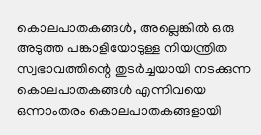കൊലപാതകങ്ങൾ, അല്ലെങ്കിൽ ഒരു അടുത്ത പങ്കാളിയോടുള്ള നിയന്ത്രിത സ്വഭാവത്തിന്റെ തുടർച്ചയായി നടക്കുന്ന കൊലപാതകങ്ങൾ എന്നിവയെ ഒന്നാംതരം കൊലപാതകങ്ങളായി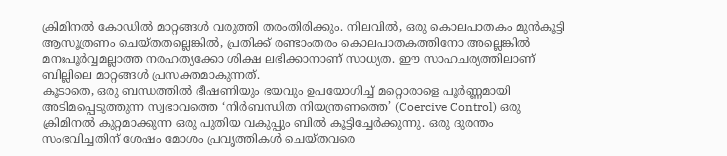ക്രിമിനൽ കോഡിൽ മാറ്റങ്ങൾ വരുത്തി തരംതിരിക്കും. നിലവിൽ, ഒരു കൊലപാതകം മുൻകൂട്ടി ആസൂത്രണം ചെയ്തതല്ലെങ്കിൽ, പ്രതിക്ക് രണ്ടാംതരം കൊലപാതകത്തിനോ അല്ലെങ്കിൽ മനഃപൂർവ്വമല്ലാത്ത നരഹത്യക്കോ ശിക്ഷ ലഭിക്കാനാണ് സാധ്യത. ഈ സാഹചര്യത്തിലാണ് ബില്ലിലെ മാറ്റങ്ങൾ പ്രസക്തമാകുന്നത്.
കൂടാതെ, ഒരു ബന്ധത്തിൽ ഭീഷണിയും ഭയവും ഉപയോഗിച്ച് മറ്റൊരാളെ പൂർണ്ണമായി അടിമപ്പെടുത്തുന്ന സ്വഭാവത്തെ ‘നിർബന്ധിത നിയന്ത്രണത്തെ’ (Coercive Control) ഒരു ക്രിമിനൽ കുറ്റമാക്കുന്ന ഒരു പുതിയ വകുപ്പും ബിൽ കൂട്ടിച്ചേർക്കുന്നു. ഒരു ദുരന്തം സംഭവിച്ചതിന് ശേഷം മോശം പ്രവൃത്തികൾ ചെയ്തവരെ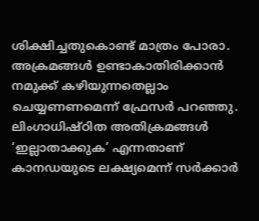ശിക്ഷിച്ചതുകൊണ്ട് മാത്രം പോരാ. അക്രമങ്ങൾ ഉണ്ടാകാതിരിക്കാൻ നമുക്ക് കഴിയുന്നതെല്ലാം ചെയ്യണണമെന്ന് ഫ്രേസർ പറഞ്ഞു.
ലിംഗാധിഷ്ഠിത അതിക്രമങ്ങൾ ‘ഇല്ലാതാക്കുക’ എന്നതാണ് കാനഡയുടെ ലക്ഷ്യമെന്ന് സർക്കാർ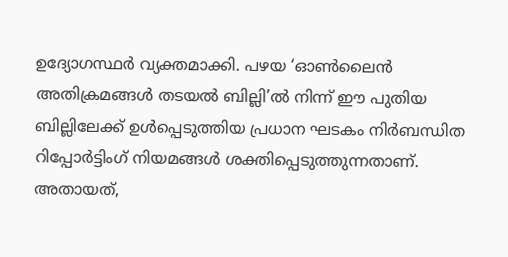ഉദ്യോഗസ്ഥർ വ്യക്തമാക്കി. പഴയ ‘ഓൺലൈൻ അതിക്രമങ്ങൾ തടയൽ ബില്ലി’ൽ നിന്ന് ഈ പുതിയ ബില്ലിലേക്ക് ഉൾപ്പെടുത്തിയ പ്രധാന ഘടകം നിർബന്ധിത റിപ്പോർട്ടിംഗ് നിയമങ്ങൾ ശക്തിപ്പെടുത്തുന്നതാണ്. അതായത്,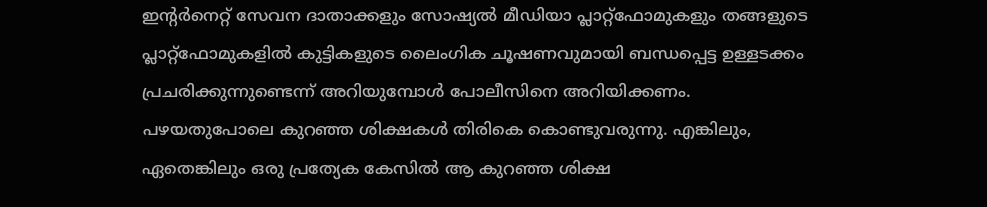ഇന്റർനെറ്റ് സേവന ദാതാക്കളും സോഷ്യൽ മീഡിയാ പ്ലാറ്റ്ഫോമുകളും തങ്ങളുടെ പ്ലാറ്റ്ഫോമുകളിൽ കുട്ടികളുടെ ലൈംഗിക ചൂഷണവുമായി ബന്ധപ്പെട്ട ഉള്ളടക്കം പ്രചരിക്കുന്നുണ്ടെന്ന് അറിയുമ്പോൾ പോലീസിനെ അറിയിക്കണം.
പഴയതുപോലെ കുറഞ്ഞ ശിക്ഷകൾ തിരികെ കൊണ്ടുവരുന്നു. എങ്കിലും, ഏതെങ്കിലും ഒരു പ്രത്യേക കേസിൽ ആ കുറഞ്ഞ ശിക്ഷ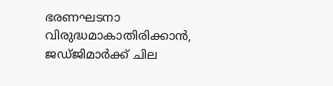ഭരണഘടനാ വിരുദ്ധമാകാതിരിക്കാൻ, ജഡ്ജിമാർക്ക് ചില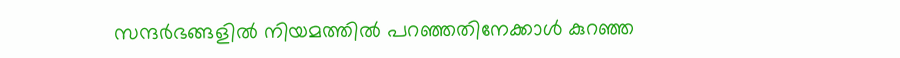സന്ദർഭങ്ങളിൽ നിയമത്തിൽ പറഞ്ഞതിനേക്കാൾ കുറഞ്ഞ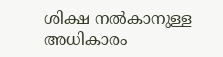ശിക്ഷ നൽകാനുള്ള അധികാരം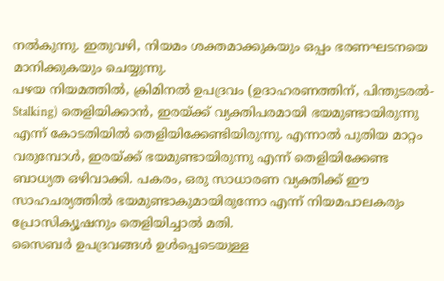നൽകുന്നു. ഇതുവഴി, നിയമം ശക്തമാക്കുകയും ഒപ്പം ഭരണഘടനയെ മാനിക്കുകയും ചെയ്യുന്നു.
പഴയ നിയമത്തിൽ, ക്രിമിനൽ ഉപദ്രവം (ഉദാഹരണത്തിന്, പിന്തുടരൽ-Stalking) തെളിയിക്കാൻ, ഇരയ്ക്ക് വ്യക്തിപരമായി ഭയമുണ്ടായിരുന്നു എന്ന് കോടതിയിൽ തെളിയിക്കേണ്ടിയിരുന്നു. എന്നാൽ പുതിയ മാറ്റം വരുമ്പോൾ, ഇരയ്ക്ക് ഭയമുണ്ടായിരുന്നു എന്ന് തെളിയിക്കേണ്ട ബാധ്യത ഒഴിവാക്കി. പകരം, ഒരു സാധാരണ വ്യക്തിക്ക് ഈ സാഹചര്യത്തിൽ ഭയമുണ്ടാകുമായിരുന്നോ എന്ന് നിയമപാലകരും പ്രോസിക്യൂഷനും തെളിയിച്ചാൽ മതി.
സൈബർ ഉപദ്രവങ്ങൾ ഉൾപ്പെടെയുള്ള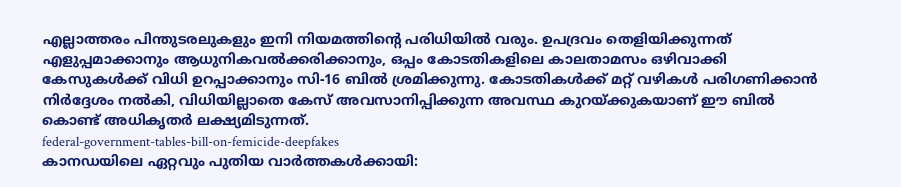എല്ലാത്തരം പിന്തുടരലുകളും ഇനി നിയമത്തിന്റെ പരിധിയിൽ വരും. ഉപദ്രവം തെളിയിക്കുന്നത് എളുപ്പമാക്കാനും ആധുനികവൽക്കരിക്കാനും, ഒപ്പം കോടതികളിലെ കാലതാമസം ഒഴിവാക്കി കേസുകൾക്ക് വിധി ഉറപ്പാക്കാനും സി-16 ബിൽ ശ്രമിക്കുന്നു. കോടതികൾക്ക് മറ്റ് വഴികൾ പരിഗണിക്കാൻ നിർദ്ദേശം നൽകി, വിധിയില്ലാതെ കേസ് അവസാനിപ്പിക്കുന്ന അവസ്ഥ കുറയ്ക്കുകയാണ് ഈ ബിൽ കൊണ്ട് അധികൃതർ ലക്ഷ്യമിടുന്നത്.
federal-government-tables-bill-on-femicide-deepfakes
കാനഡയിലെ ഏറ്റവും പുതിയ വാർത്തകൾക്കായി: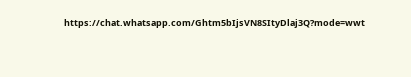https://chat.whatsapp.com/Ghtm5bIjsVN8SItyDlaj3Q?mode=wwt